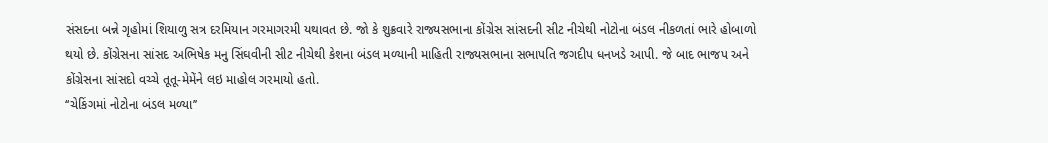સંસદના બન્ને ગૃહોમાં શિયાળુ સત્ર દરમિયાન ગરમાગરમી યથાવત છે. જો કે શુક્રવારે રાજ્યસભાના કોંગ્રેસ સાંસદની સીટ નીચેથી નોટોના બંડલ નીકળતાં ભારે હોબાળો થયો છે. કોંગ્રેસના સાંસદ અભિષેક મનુ સિંઘવીની સીટ નીચેથી કેશના બંડલ મળ્યાની માહિતી રાજ્યસભાના સભાપતિ જગદીપ ધનખડે આપી. જે બાદ ભાજપ અને કોંગ્રેસના સાંસદો વચ્ચે તૂતૂ-મેમેંને લઇ માહોલ ગરમાયો હતો.
‘‘ચેકિંગમાં નોટોના બંડલ મળ્યા’’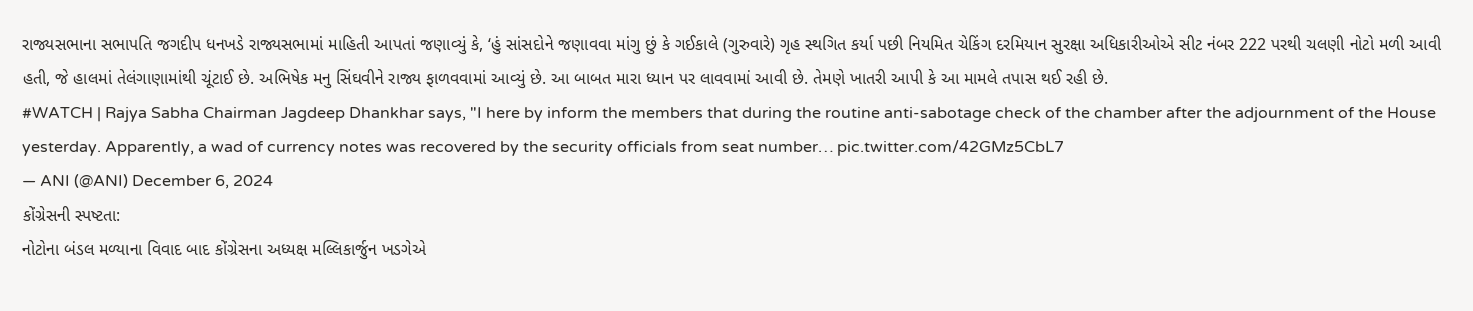રાજ્યસભાના સભાપતિ જગદીપ ધનખડે રાજ્યસભામાં માહિતી આપતાં જણાવ્યું કે, ‘હું સાંસદોને જણાવવા માંગુ છું કે ગઈકાલે (ગુરુવારે) ગૃહ સ્થગિત કર્યા પછી નિયમિત ચેકિંગ દરમિયાન સુરક્ષા અધિકારીઓએ સીટ નંબર 222 પરથી ચલણી નોટો મળી આવી હતી, જે હાલમાં તેલંગાણામાંથી ચૂંટાઈ છે. અભિષેક મનુ સિંઘવીને રાજ્ય ફાળવવામાં આવ્યું છે. આ બાબત મારા ધ્યાન પર લાવવામાં આવી છે. તેમણે ખાતરી આપી કે આ મામલે તપાસ થઈ રહી છે.
#WATCH | Rajya Sabha Chairman Jagdeep Dhankhar says, "I here by inform the members that during the routine anti-sabotage check of the chamber after the adjournment of the House yesterday. Apparently, a wad of currency notes was recovered by the security officials from seat number… pic.twitter.com/42GMz5CbL7
— ANI (@ANI) December 6, 2024
કોંગ્રેસની સ્પષ્ટતા:
નોટોના બંડલ મળ્યાના વિવાદ બાદ કોંગ્રેસના અધ્યક્ષ મલ્લિકાર્જુન ખડગેએ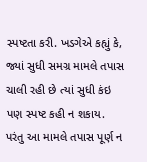સ્પષ્ટતા કરી. ખડગેએ કહ્યું કે, જ્યાં સુધી સમગ્ર મામલે તપાસ ચાલી રહી છે ત્યાં સુધી કંઇ પણ સ્પષ્ટ કહી ન શકાય. પરંતુ આ મામલે તપાસ પૂર્ણ ન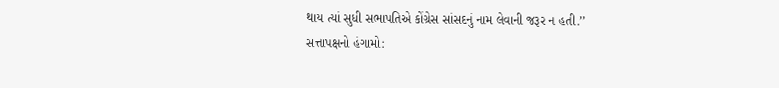થાય ત્યાં સુધી સભાપતિએ કોંગ્રેસ સાંસદનું નામ લેવાની જરૂર ન હતી.’’
સત્તાપક્ષનો હંગામો: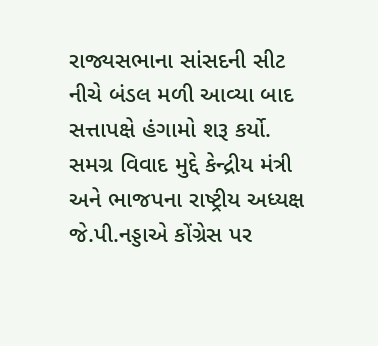રાજ્યસભાના સાંસદની સીટ નીચે બંડલ મળી આવ્યા બાદ સત્તાપક્ષે હંગામો શરૂ કર્યો. સમગ્ર વિવાદ મુદ્દે કેન્દ્રીય મંત્રી અને ભાજપના રાષ્ટ્રીય અધ્યક્ષ જે.પી.નડ્ડાએ કોંગ્રેસ પર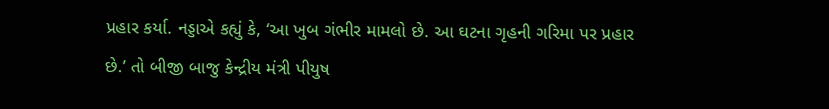પ્રહાર કર્યા. નડ્ડાએ કહ્યું કે, ‘આ ખુબ ગંભીર મામલો છે. આ ઘટના ગૃહની ગરિમા પર પ્રહાર છે.’ તો બીજી બાજુ કેન્દ્રીય મંત્રી પીયુષ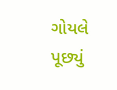ગોયલે પૂછ્યું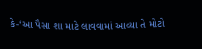કે-‘આ પૈસા શા માટે લાવવામાં આવ્યા તે મોટો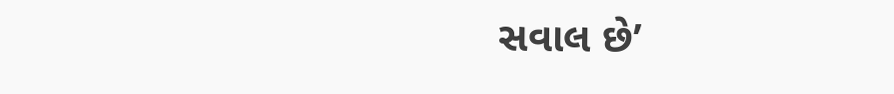સવાલ છે’